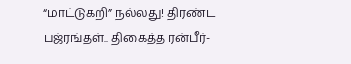“மாட்டுகறி” நல்லது! திரண்ட பஜ்ரங்தள்.. திகைத்த ரன்பீர்-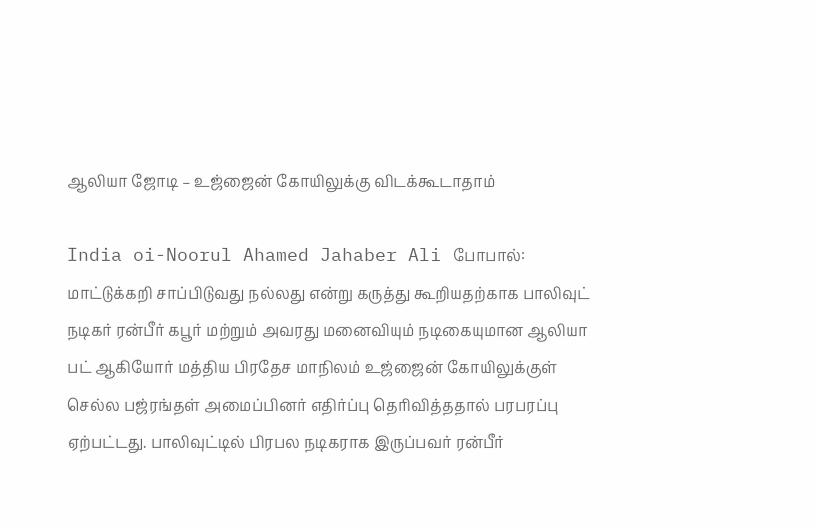ஆலியா ஜோடி – உஜ்ஜைன் கோயிலுக்கு விடக்கூடாதாம்

India oi-Noorul Ahamed Jahaber Ali போபால்: மாட்டுக்கறி சாப்பிடுவது நல்லது என்று கருத்து கூறியதற்காக பாலிவுட் நடிகர் ரன்பீர் கபூர் மற்றும் அவரது மனைவியும் நடிகையுமான ஆலியா பட் ஆகியோர் மத்திய பிரதேச மாநிலம் உஜ்ஜைன் கோயிலுக்குள் செல்ல பஜ்ரங்தள் அமைப்பினர் எதிர்ப்பு தெரிவித்ததால் பரபரப்பு ஏற்பட்டது. பாலிவுட்டில் பிரபல நடிகராக இருப்பவர் ரன்பீர்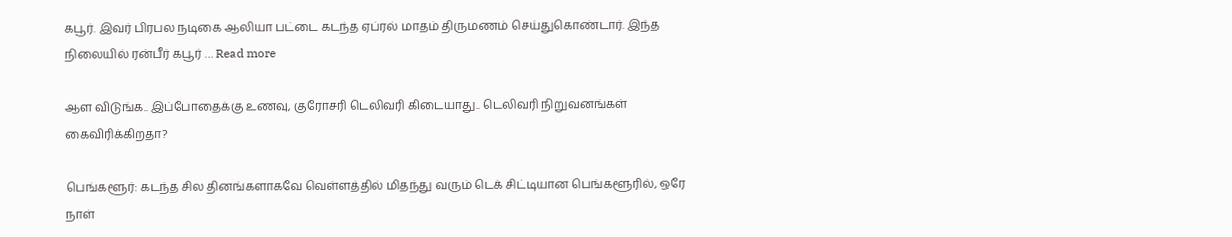கபூர். இவர் பிரபல நடிகை ஆலியா பட்டை கடந்த ஏப்ரல் மாதம் திருமணம் செய்துகொண்டார். இந்த நிலையில் ரன்பீர் கபூர் … Read more

ஆள விடுங்க.. இப்போதைக்கு உணவு, குரோசரி டெலிவரி கிடையாது.. டெலிவரி நிறுவனங்கள் கைவிரிக்கிறதா?

பெங்களூர்: கடந்த சில தினங்களாகவே வெள்ளத்தில் மிதந்து வரும் டெக் சிட்டியான பெங்களூரில், ஒரே நாள்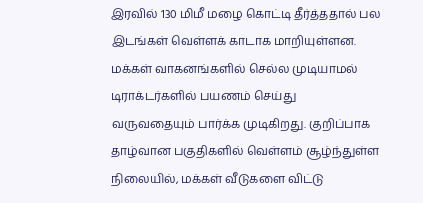இரவில் 130 மிமீ மழை கொட்டி தீர்த்ததால் பல இடங்கள் வெள்ளக் காடாக மாறியுள்ளன. மக்கள் வாகனங்களில் செல்ல முடியாமல் டிராக்டர்களில் பயணம் செய்து வருவதையும் பார்க்க முடிகிறது. குறிப்பாக தாழ்வான பகுதிகளில் வெள்ளம் சூழ்ந்துள்ள நிலையில், மக்கள் வீடுகளை விட்டு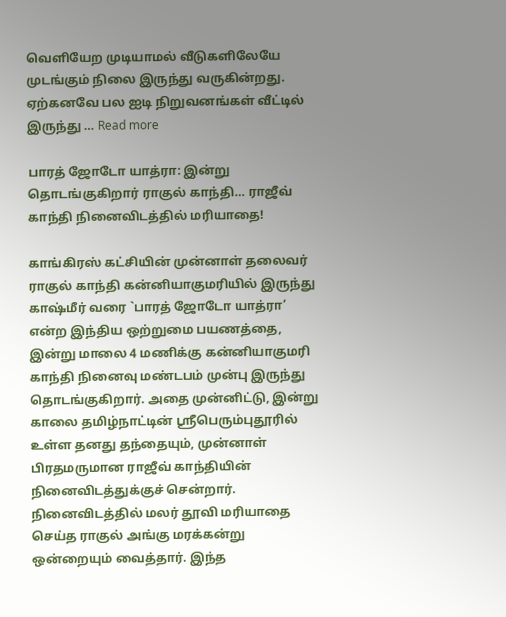வெளியேற முடியாமல் வீடுகளிலேயே முடங்கும் நிலை இருந்து வருகின்றது. ஏற்கனவே பல ஐடி நிறுவனங்கள் வீட்டில் இருந்து … Read more

பாரத் ஜோடோ யாத்ரா: இன்று தொடங்குகிறார் ராகுல் காந்தி… ராஜீவ் காந்தி நினைவிடத்தில் மரியாதை!

காங்கிரஸ் கட்சியின் முன்னாள் தலைவர் ராகுல் காந்தி கன்னியாகுமரியில் இருந்து காஷ்மீர் வரை `பாரத் ஜோடோ யாத்ரா’ என்ற இந்திய ஒற்றுமை பயணத்தை, இன்று மாலை 4 மணிக்கு கன்னியாகுமரி காந்தி நினைவு மண்டபம் முன்பு இருந்து தொடங்குகிறார். அதை முன்னிட்டு, இன்று காலை தமிழ்நாட்டின் ஸ்ரீபெரும்புதூரில் உள்ள தனது தந்தையும், முன்னாள் பிரதமருமான ராஜீவ் காந்தியின் நினைவிடத்துக்குச் சென்றார். நினைவிடத்தில் மலர் தூவி மரியாதை செய்த ராகுல் அங்கு மரக்கன்று ஒன்றையும் வைத்தார். இந்த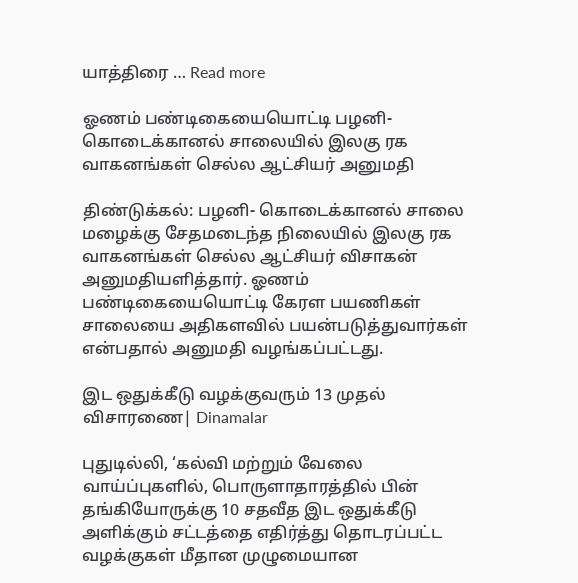யாத்திரை … Read more

ஓணம் பண்டிகையையொட்டி பழனி- கொடைக்கானல் சாலையில் இலகு ரக வாகனங்கள் செல்ல ஆட்சியர் அனுமதி

திண்டுக்கல்: பழனி- கொடைக்கானல் சாலை மழைக்கு சேதமடைந்த நிலையில் இலகு ரக வாகனங்கள் செல்ல ஆட்சியர் விசாகன் அனுமதியளித்தார். ஓணம் பண்டிகையையொட்டி கேரள பயணிகள் சாலையை அதிகளவில் பயன்படுத்துவார்கள் என்பதால் அனுமதி வழங்கப்பட்டது.

இட ஒதுக்கீடு வழக்குவரும் 13 முதல் விசாரணை| Dinamalar

புதுடில்லி, ‘கல்வி மற்றும் வேலை வாய்ப்புகளில், பொருளாதாரத்தில் பின் தங்கியோருக்கு 10 சதவீத இட ஒதுக்கீடு அளிக்கும் சட்டத்தை எதிர்த்து தொடரப்பட்ட வழக்குகள் மீதான முழுமையான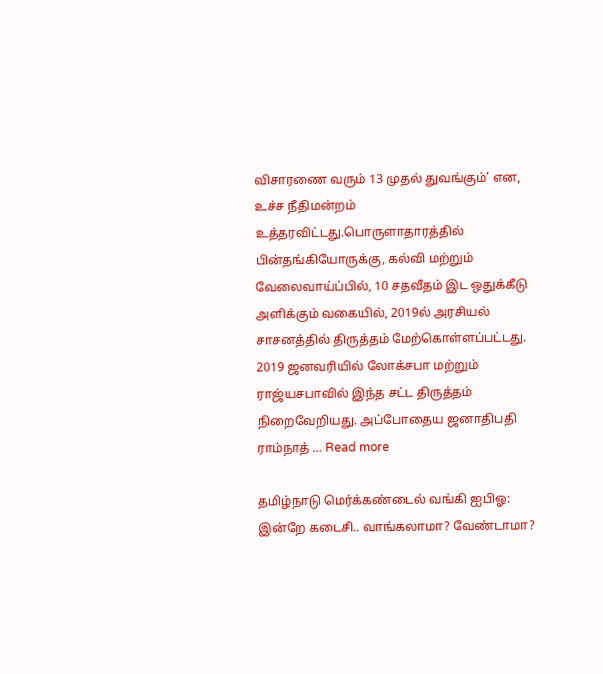விசாரணை வரும் 13 முதல் துவங்கும்’ என, உச்ச நீதிமன்றம் உத்தரவிட்டது.பொருளாதாரத்தில் பின்தங்கியோருக்கு, கல்வி மற்றும் வேலைவாய்ப்பில், 10 சதவீதம் இட ஒதுக்கீடு அளிக்கும் வகையில், 2019ல் அரசியல் சாசனத்தில் திருத்தம் மேற்கொள்ளப்பட்டது. 2019 ஜனவரியில் லோக்சபா மற்றும் ராஜ்யசபாவில் இந்த சட்ட திருத்தம் நிறைவேறியது. அப்போதைய ஜனாதிபதி ராம்நாத் … Read more

தமிழ்நாடு மெர்க்கண்டைல் வங்கி ஐபிஓ: இன்றே கடைசி.. வாங்கலாமா? வேண்டாமா?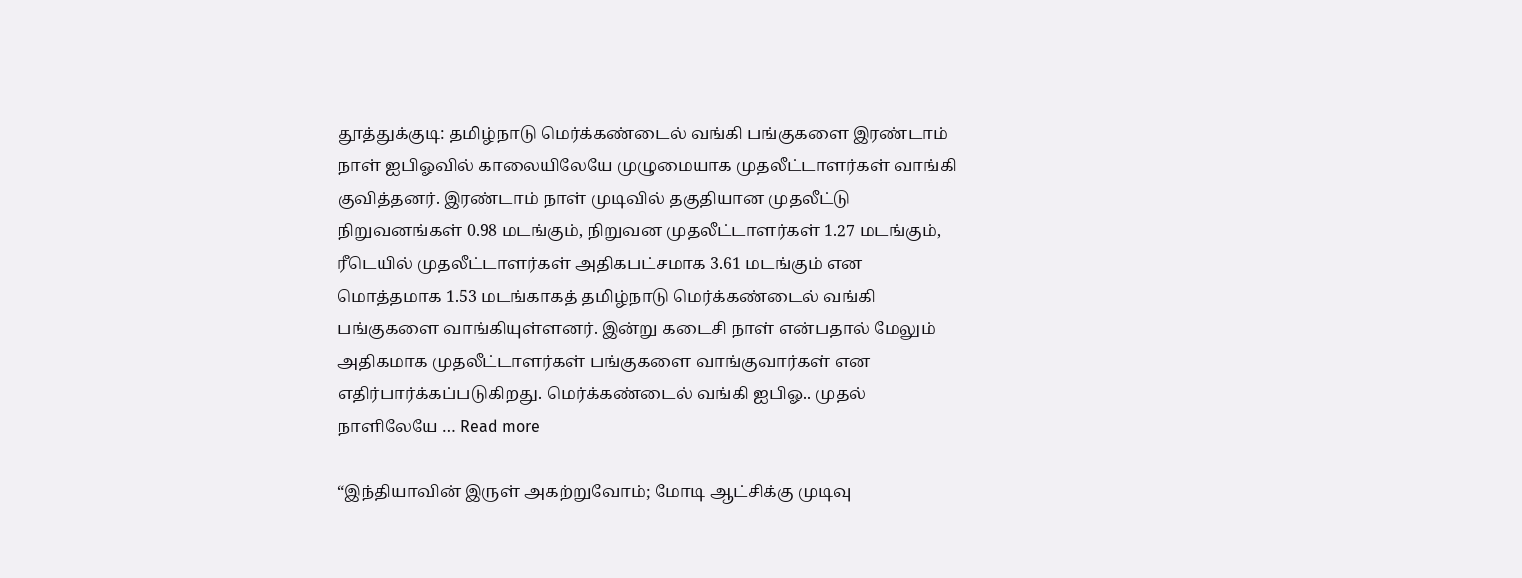தூத்துக்குடி: தமிழ்நாடு மெர்க்கண்டைல் வங்கி பங்குகளை இரண்டாம் நாள் ஐபிஓவில் காலையிலேயே முழுமையாக முதலீட்டாளர்கள் வாங்கி குவித்தனர். இரண்டாம் நாள் முடிவில் தகுதியான முதலீட்டு நிறுவனங்கள் 0.98 மடங்கும், நிறுவன முதலீட்டாளர்கள் 1.27 மடங்கும், ரீடெயில் முதலீட்டாளர்கள் அதிகபட்சமாக 3.61 மடங்கும் என மொத்தமாக 1.53 மடங்காகத் தமிழ்நாடு மெர்க்கண்டைல் வங்கி பங்குகளை வாங்கியுள்ளனர். இன்று கடைசி நாள் என்பதால் மேலும் அதிகமாக முதலீட்டாளர்கள் பங்குகளை வாங்குவார்கள் என எதிர்பார்க்கப்படுகிறது. மெர்க்கண்டைல் வங்கி ஐபிஓ.. முதல் நாளிலேயே … Read more

“இந்தியாவின் இருள் அகற்றுவோம்; மோடி ஆட்சிக்கு முடிவு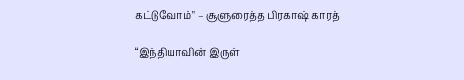கட்டுவோம்" – சூளுரைத்த பிரகாஷ் காரத்

“இந்தியாவின் இருள்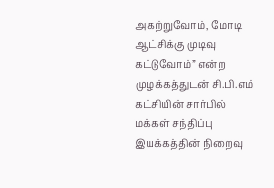அகற்றுவோம், மோடி ஆட்சிக்கு முடிவு கட்டுவோம்” என்ற முழக்கத்துடன் சி.பி.எம் கட்சியின் சார்பில் மக்கள் சந்திப்பு இயக்கத்தின் நிறைவு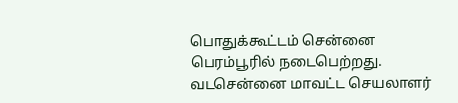பொதுக்கூட்டம் சென்னை பெரம்பூரில் நடைபெற்றது. வடசென்னை மாவட்ட செயலாளர்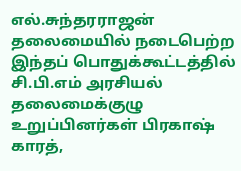எல்.சுந்தரராஜன் தலைமையில் நடைபெற்ற இந்தப் பொதுக்கூட்டத்தில் சி.பி.எம் அரசியல் தலைமைக்குழு உறுப்பினர்கள் பிரகாஷ் காரத்,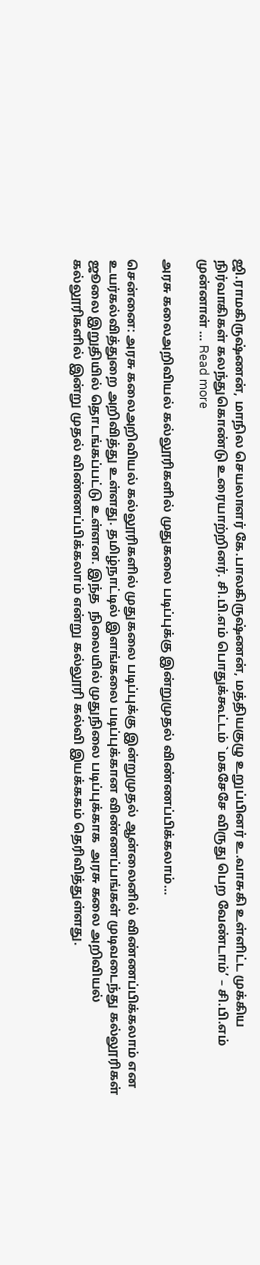ஜி.ராமகிருஷ்ணன், மாநில செயலாளர் கே.பாலகிருஷ்ணன், மத்தியகுழு உறுப்பினர் உ.வாசுகி உள்ளிட்ட முக்கிய நிர்வாகிகள் கலந்துகொண்டு உரையாற்றினர். சி.பி.எம் பொதுக்கூட்டம் `மகசேசே விருது பெற வேண்டாம்’ – சி.பி.எம் முன்னாள் … Read more

அரசு கலைஅறிவியல் கல்லூரிகளில் முதுகலை படிப்புக்கு இன்றுமுதல் விண்ணப்பிக்கலாம்…

சென்னை: அரசு கலைஅறிவியல் கல்லூரிகளில் முதுகலை படிப்புக்கு இன்றுமுதல் ஆன்லைனில் விண்ணப்பிக்கலாம் என உயர்கல்வித்துறை அறிவித்து உள்ளது. தமிழ்நாட்டில் இளங்கலை படிப்புக்கான விண்ணப்பங்கள் முடிவடைந்து கல்லூரிகள் ஜூலை இறுதியில் தொடங்கப்பட்டு உள்ளன. இந்த  நிலையில் முதுநிலை படிப்புக்காக  அரசு கலை அறிவியல் கல்லூரிகளில் இன்று முதல் விண்ணப்பிக்கலாம் என்று கல்லூரி கல்வி இயக்ககம் தெரிவித்துள்ளது.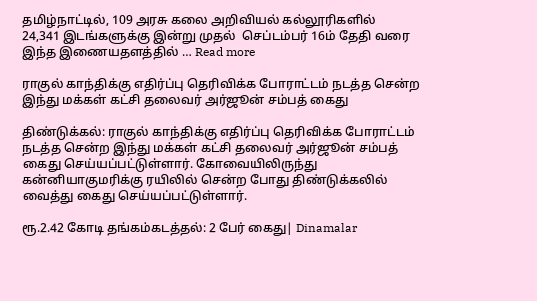தமிழ்நாட்டில், 109 அரசு கலை அறிவியல் கல்லூரிகளில்   24,341 இடங்களுக்கு இன்று முதல்  செப்டம்பர் 16ம் தேதி வரை இந்த இணையதளத்தில் … Read more

ராகுல் காந்திக்கு எதிர்ப்பு தெரிவிக்க போராட்டம் நடத்த சென்ற இந்து மக்கள் கட்சி தலைவர் அர்ஜூன் சம்பத் கைது

திண்டுக்கல்: ராகுல் காந்திக்கு எதிர்ப்பு தெரிவிக்க போராட்டம் நடத்த சென்ற இந்து மக்கள் கட்சி தலைவர் அர்ஜூன் சம்பத் கைது செய்யப்பட்டுள்ளார். கோவையிலிருந்து கன்னியாகுமரிக்கு ரயிலில் சென்ற போது திண்டுக்கலில் வைத்து கைது செய்யப்பட்டுள்ளார்.

ரூ.2.42 கோடி தங்கம்கடத்தல்: 2 பேர் கைது| Dinamalar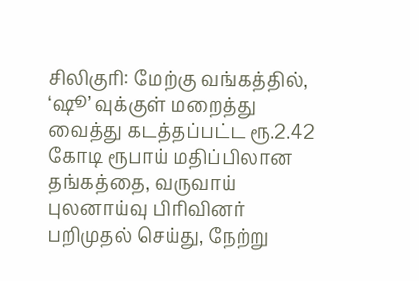சிலிகுரி: மேற்கு வங்கத்தில், ‘ஷூ’ வுக்குள் மறைத்து வைத்து கடத்தப்பட்ட ரூ.2.42 கோடி ரூபாய் மதிப்பிலான தங்கத்தை, வருவாய் புலனாய்வு பிரிவினர் பறிமுதல் செய்து, நேற்று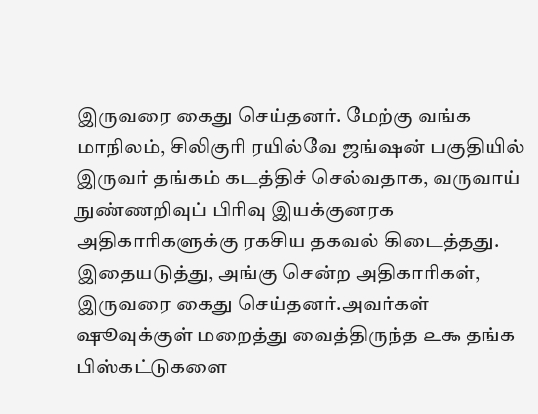இருவரை கைது செய்தனர். மேற்கு வங்க மாநிலம், சிலிகுரி ரயில்வே ஜங்ஷன் பகுதியில் இருவர் தங்கம் கடத்திச் செல்வதாக, வருவாய் நுண்ணறிவுப் பிரிவு இயக்குனரக அதிகாரிகளுக்கு ரகசிய தகவல் கிடைத்தது. இதையடுத்து, அங்கு சென்ற அதிகாரிகள், இருவரை கைது செய்தனர்.அவர்கள் ஷூவுக்குள் மறைத்து வைத்திருந்த ௨௯ தங்க பிஸ்கட்டுகளை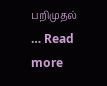பறிமுதல் … Read more